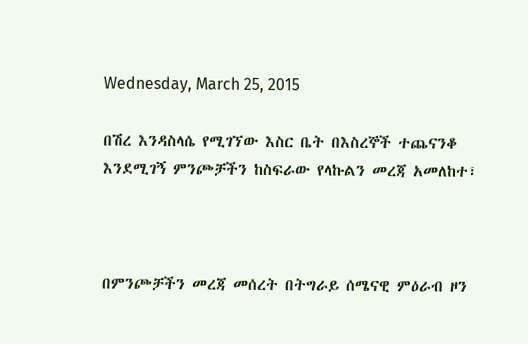Wednesday, March 25, 2015

በሽረ እንዳስላሴ የሚገኘው እስር ቤት በእስረኞች ተጨናንቆ እንደሚገኝ ምንጮቻችን ከስፍራው የላኩልን መረጃ አመለከተ፣



በምንጮቻችን መረጃ መሰረት በትግራይ ሰሜናዊ ምዕራብ ዞን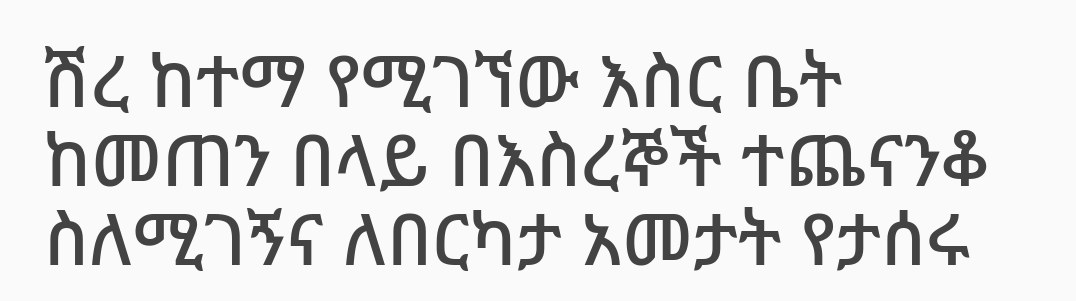ሽረ ከተማ የሚገኘው እስር ቤት ከመጠን በላይ በእስረኞች ተጨናንቆ ስለሚገኝና ለበርካታ አመታት የታሰሩ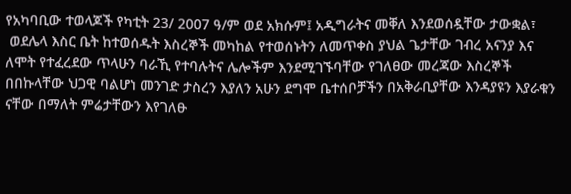የአካባቢው ተወላጆች የካቲት 23/ 2007 ዓ/ም ወደ አክሱም፤ አዲግራትና መቐለ እንደወሰዷቸው ታውቋል፣
 ወደሌላ እስር ቤት ከተወሰዱት እስረኞች መካከል የተወሰኑትን ለመጥቀስ ያህል ጌታቸው ገብረ አናንያ እና ለሞት የተፈረደው ጥላሁን ባራኺ የተባሉትና ሌሎችም እንደሚገኙባቸው የገለፀው መረጃው እስረኞች በበኩላቸው ህጋዊ ባልሆነ መንገድ ታስረን እያለን አሁን ደግሞ ቤተሰቦቻችን በአቅራቢያቸው እንዳያዩን እያራቁን ናቸው በማለት ምሬታቸውን እየገለፁ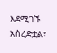እደሚገኙ አስረድቷል፣